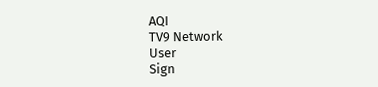AQI
TV9 Network
User
Sign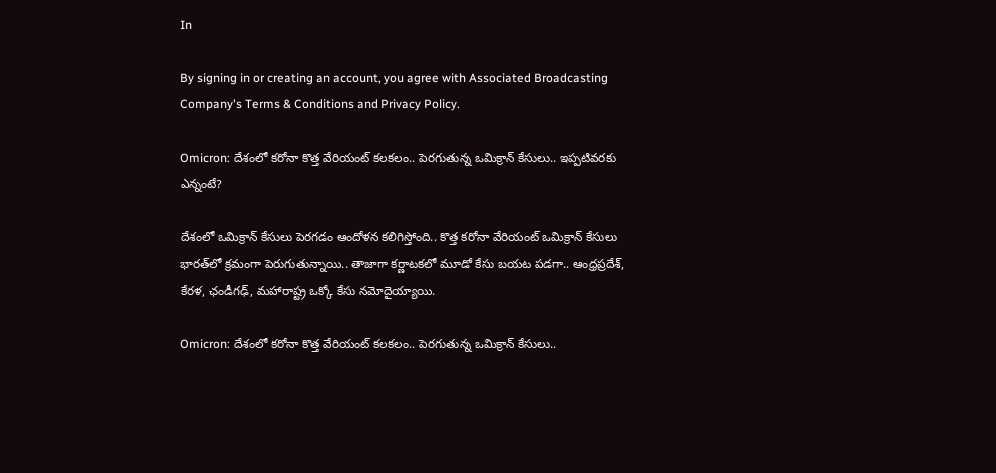In

By signing in or creating an account, you agree with Associated Broadcasting Company's Terms & Conditions and Privacy Policy.

Omicron: దేశంలో కరోనా కొత్త వేరియంట్‌ కలకలం.. పెరగుతున్న ఒమిక్రాన్‌ కేసులు.. ఇప్పటివరకు ఎన్నంటే?

దేశంలో ఒమిక్రాన్‌ కేసులు పెరగడం ఆందోళన కలిగిస్తోంది.. కొత్త కరోనా వేరియంట్‌ ఒమిక్రాన్‌ కేసులు భారత్‌లో క్రమంగా పెరుగుతున్నాయి.. తాజాగా కర్ణాటకలో మూడో కేసు బయట పడగా.. ఆంధ్రప్రదేశ్, కేరళ, ఛండీగఢ్, మహారాష్ట్ర ఒక్కో కేసు నమోదైయ్యాయి.

Omicron: దేశంలో కరోనా కొత్త వేరియంట్‌ కలకలం.. పెరగుతున్న ఒమిక్రాన్‌ కేసులు..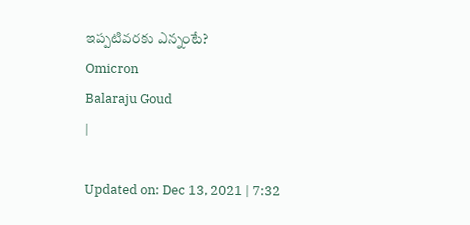ఇప్పటివరకు ఎన్నంటే?
Omicron
Balaraju Goud
|

Updated on: Dec 13, 2021 | 7:32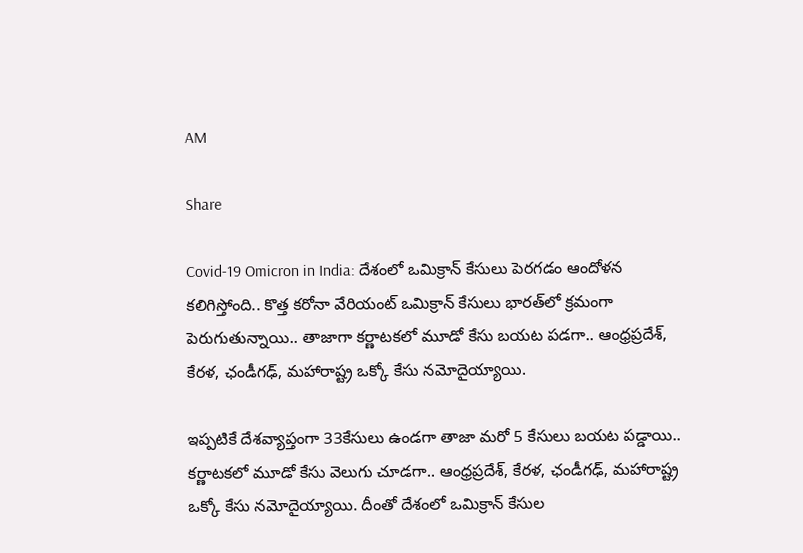AM

Share

Covid-19 Omicron in India: దేశంలో ఒమిక్రాన్‌ కేసులు పెరగడం ఆందోళన కలిగిస్తోంది.. కొత్త కరోనా వేరియంట్‌ ఒమిక్రాన్‌ కేసులు భారత్‌లో క్రమంగా పెరుగుతున్నాయి.. తాజాగా కర్ణాటకలో మూడో కేసు బయట పడగా.. ఆంధ్రప్రదేశ్, కేరళ, ఛండీగఢ్, మహారాష్ట్ర ఒక్కో కేసు నమోదైయ్యాయి.

ఇప్పటికే దేశవ్యాప్తంగా 33కేసులు ఉండగా తాజా మరో 5 కేసులు బయట పడ్డాయి.. కర్ణాటకలో మూడో కేసు వెలుగు చూడగా.. ఆంధ్రప్రదేశ్, కేరళ, ఛండీగఢ్, మహారాష్ట్ర ఒక్కో కేసు నమోదైయ్యాయి. దీంతో దేశంలో ఒమిక్రాన్ కేసుల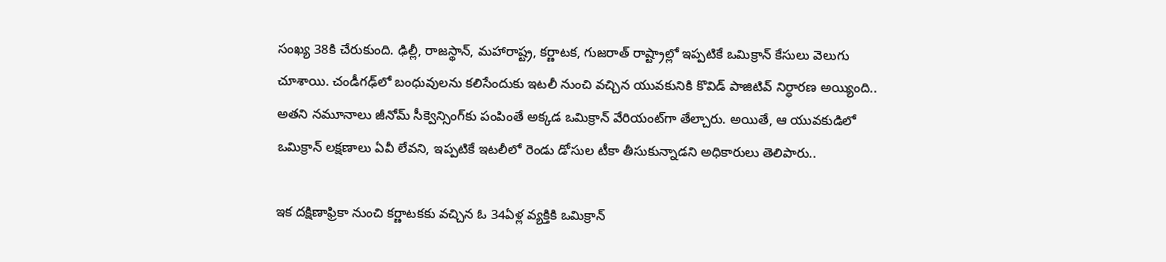సంఖ్య 38కి చేరుకుంది. ఢిల్లీ, రాజస్థాన్‌, మహారాష్ట్ర, కర్ణాటక, గుజరాత్‌ రాష్ట్రాల్లో ఇప్పటికే ఒమిక్రాన్‌ కేసులు వెలుగు చూశాయి. చండీగఢ్‌లో బంధువులను కలిసేందుకు ఇటలీ నుంచి వచ్చిన యువకునికి కొవిడ్‌ పాజిటివ్‌ నిర్ధారణ అయ్యింది.. అతని నమూనాలు జీనోమ్‌ సీక్వెన్సింగ్‌కు పంపింతే అక్కడ ఒమిక్రాన్‌ వేరియంట్‌గా తేల్చారు. అయితే, ఆ యువకుడిలో ఒమిక్రాన్‌ లక్షణాలు ఏవీ లేవని, ఇప్పటికే ఇటలీలో రెండు డోసుల టీకా తీసుకున్నాడని అధికారులు తెలిపారు..

ఇక దక్షిణాఫ్రికా నుంచి కర్ణాటకకు వచ్చిన ఓ 34ఏళ్ల వ్యక్తికి ఒమిక్రాన్‌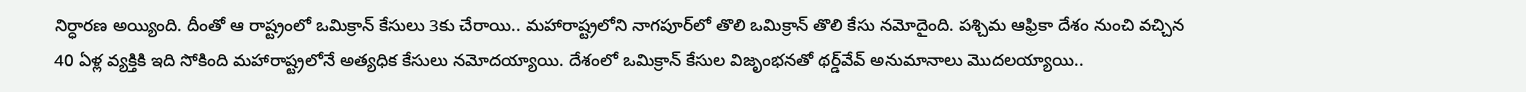నిర్ధారణ అయ్యింది. దీంతో ఆ రాష్ట్రంలో ఒమిక్రాన్‌ కేసులు 3కు చేరాయి.. మహారాష్ట్రలోని నాగపూర్‌లో తొలి ఒమిక్రాన్ తొలి కేసు నమోదైంది. పశ్చిమ ఆఫ్రికా దేశం నుంచి వచ్చిన 40 ఏళ్ల వ్యక్తికి ఇది సోకింది మహారాష్ట్రలోనే అత్యధిక కేసులు నమోదయ్యాయి. దేశంలో ఒమిక్రాన్‌ కేసుల విజృంభనతో థర్డ్‌వేవ్‌ అనుమానాలు మొదలయ్యాయి..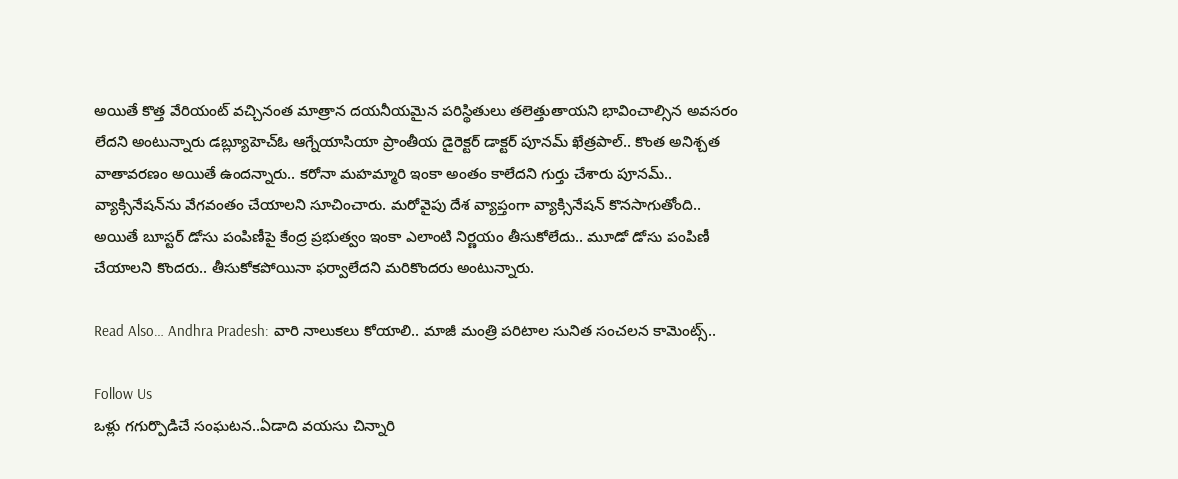అయితే కొత్త వేరియంట్‌ వచ్చినంత మాత్రాన దయనీయమైన పరిస్థితులు తలెత్తుతాయని భావించాల్సిన అవసరం లేదని అంటున్నారు డబ్ల్యూహెచ్‌ఓ ఆగ్నేయాసియా ప్రాంతీయ డైరెక్టర్‌ డాక్టర్‌ పూనమ్‌ ఖేత్రపాల్‌.. కొంత అనిశ్చత వాతావరణం అయితే ఉందన్నారు.. కరోనా మహమ్మారి ఇంకా అంతం కాలేదని గుర్తు చేశారు పూనమ్‌.. వ్యాక్సినేషన్‌ను వేగవంతం చేయాలని సూచించారు. మరోవైపు దేశ వ్యాప్తంగా వ్యాక్సినేషన్‌ కొనసాగుతోంది.. అయితే బూస్టర్ డోసు పంపిణీపై కేంద్ర ప్రభుత్వం ఇంకా ఎలాంటి నిర్ణయం తీసుకోలేదు.. మూడో డోసు పంపిణీ చేయాలని కొందరు.. తీసుకోకపోయినా ఫర్వాలేదని మరికొందరు అంటున్నారు.

Read Also… Andhra Pradesh: వారి నాలుకలు కోయాలి.. మాజీ మంత్రి పరిటాల సునిత సంచలన కామెంట్స్..

Follow Us
ఒళ్లు గగుర్పొడిచే సంఘటన..ఏడాది వయసు చిన్నారి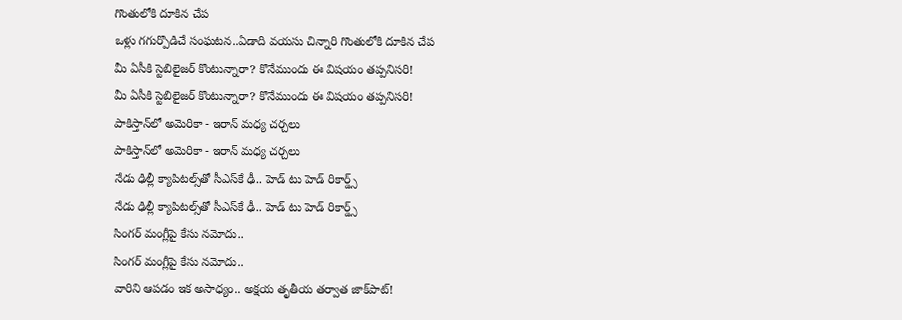గొంతులోకి దూకిన చేప
ఒళ్లు గగుర్పొడిచే సంఘటన..ఏడాది వయసు చిన్నారి గొంతులోకి దూకిన చేప
మీ ఏసీకి స్టెబిలైజర్ కొంటున్నారా? కొనేముందు ఈ విషయం తప్పనిసరి!
మీ ఏసీకి స్టెబిలైజర్ కొంటున్నారా? కొనేముందు ఈ విషయం తప్పనిసరి!
పాకిస్తాన్‌లో అమెరికా - ఇరాన్‌ మధ్య చర్చలు
పాకిస్తాన్‌లో అమెరికా - ఇరాన్‌ మధ్య చర్చలు
నేడు ఢిల్లీ క్యాపిటల్స్‌తో సీఎస్‌కే ఢీ.. హెడ్ టు హెడ్ రికార్డ్స్
నేడు ఢిల్లీ క్యాపిటల్స్‌తో సీఎస్‌కే ఢీ.. హెడ్ టు హెడ్ రికార్డ్స్
సింగర్ మంగ్లీపై కేసు నమోదు..
సింగర్ మంగ్లీపై కేసు నమోదు..
వారిని ఆపడం ఇక అసాధ్యం.. అక్షయ తృతీయ తర్వాత జాక్‌పాట్!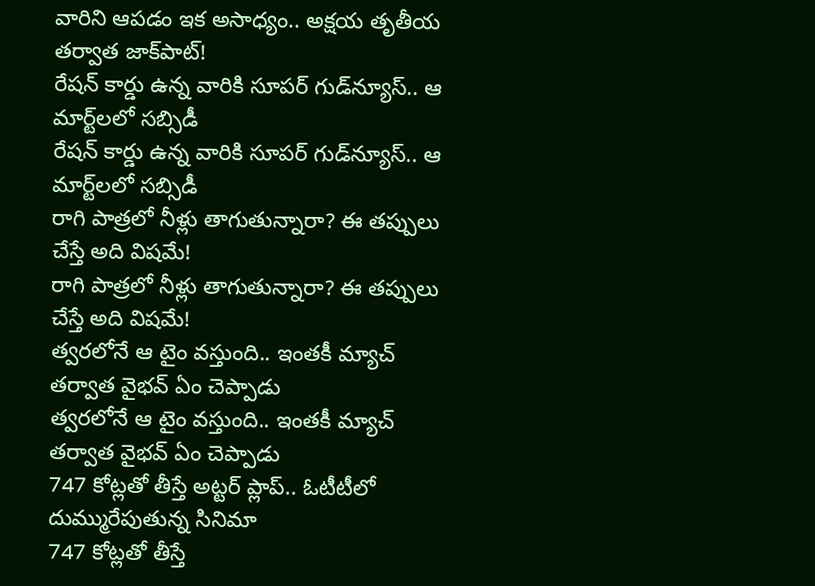వారిని ఆపడం ఇక అసాధ్యం.. అక్షయ తృతీయ తర్వాత జాక్‌పాట్!
రేషన్ కార్డు ఉన్న వారికి సూపర్ గుడ్‌న్యూస్.. ఆ మార్ట్‌లలో సబ్సిడీ
రేషన్ కార్డు ఉన్న వారికి సూపర్ గుడ్‌న్యూస్.. ఆ మార్ట్‌లలో సబ్సిడీ
రాగి పాత్రలో నీళ్లు తాగుతున్నారా? ఈ తప్పులు చేస్తే అది విషమే!
రాగి పాత్రలో నీళ్లు తాగుతున్నారా? ఈ తప్పులు చేస్తే అది విషమే!
త్వరలోనే ఆ టైం వస్తుంది.. ఇంతకీ మ్యాచ్ తర్వాత వైభవ్ ఏం చెప్పాడు
త్వరలోనే ఆ టైం వస్తుంది.. ఇంతకీ మ్యాచ్ తర్వాత వైభవ్ ఏం చెప్పాడు
747 కోట్లతో తీస్తే అట్టర్ ప్లాప్.. ఓటీటీలో దుమ్మురేపుతున్న సినిమా
747 కోట్లతో తీస్తే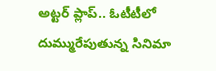అట్టర్ ప్లాప్.. ఓటీటీలో దుమ్మురేపుతున్న సినిమా